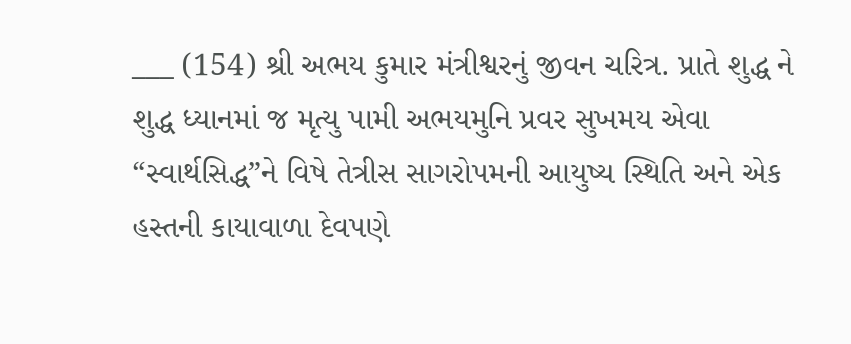___ (154) શ્રી અભય કુમાર મંત્રીશ્વરનું જીવન ચરિત્ર. પ્રાતે શુદ્ધ ને શુદ્ધ ધ્યાનમાં જ મૃત્યુ પામી અભયમુનિ પ્રવર સુખમય એવા “સ્વાર્થસિદ્ધ”ને વિષે તેત્રીસ સાગરોપમની આયુષ્ય સ્થિતિ અને એક હસ્તની કાયાવાળા દેવપણે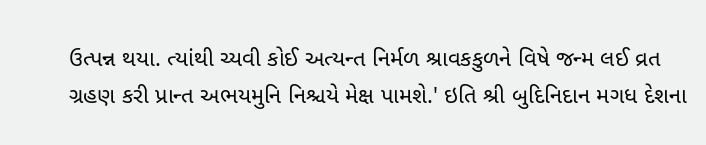ઉત્પન્ન થયા. ત્યાંથી ચ્યવી કોઈ અત્યન્ત નિર્મળ શ્રાવકકુળને વિષે જન્મ લઈ વ્રત ગ્રહણ કરી પ્રાન્ત અભયમુનિ નિશ્ચયે મેક્ષ પામશે.' ઇતિ શ્રી બુદિનિદાન મગધ દેશના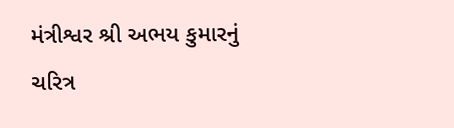મંત્રીશ્વર શ્રી અભય કુમારનું ચરિત્ર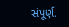સંપૂર્ણ.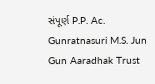સંપૂર્ણ P.P. Ac. Gunratnasuri M.S. Jun Gun Aaradhak Trust